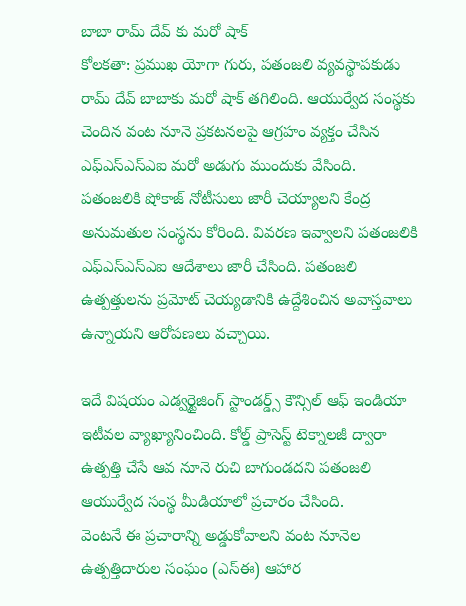బాబా రామ్ దేవ్ కు మరో షాక్
కోలకతా: ప్రముఖ యోగా గురు, పతంజలి వ్యవస్థాపకుడు రామ్ దేవ్ బాబాకు మరో షాక్ తగిలింది. ఆయుర్వేద సంస్థకు చెందిన వంట నూనె ప్రకటనలపై ఆగ్రహం వ్యక్తం చేసిన ఎఫ్ఎస్ఎస్ఎఐ మరో అడుగు ముందుకు వేసింది.
పతంజలికి షోకాజ్ నోటీసులు జారీ చెయ్యాలని కేంద్ర అనుమతుల సంస్థను కోరింది. వివరణ ఇవ్వాలని పతంజలికి ఎఫ్ఎస్ఎస్ఎఐ ఆదేశాలు జారీ చేసింది. పతంజలి ఉత్పత్తులను ప్రమోట్ చెయ్యడానికి ఉద్దేశించిన అవాస్తవాలు ఉన్నాయని ఆరోపణలు వచ్చాయి.

ఇదే విషయం ఎడ్వర్టైజింగ్ స్టాండర్డ్స్ కౌన్సిల్ ఆఫ్ ఇండియా ఇటీవల వ్యాఖ్యానించింది. కోల్డ్ ప్రాసెస్ట్ టెక్నాలజీ ద్వారా ఉత్పత్తి చేసే ఆవ నూనె రుచి బాగుండదని పతంజలి ఆయుర్వేద సంస్థ మీడియాలో ప్రచారం చేసింది.
వెంటనే ఈ ప్రచారాన్ని అడ్డుకోవాలని వంట నూనెల ఉత్పత్తిదారుల సంఘం (ఎస్ఈ) ఆహార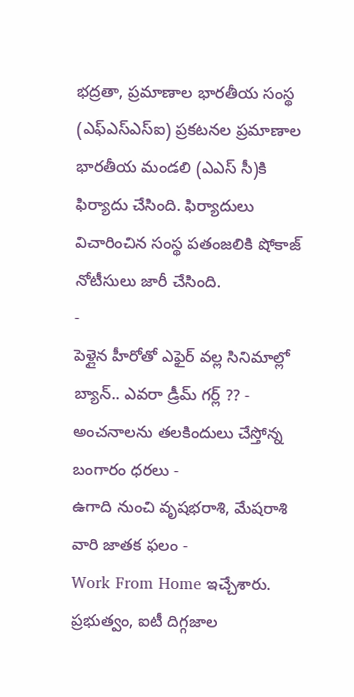భద్రతా, ప్రమాణాల భారతీయ సంస్థ (ఎఫ్ఎస్ఎస్ఐ) ప్రకటనల ప్రమాణాల భారతీయ మండలి (ఎఎస్ సీ)కి ఫిర్యాదు చేసింది. ఫిర్యాదులు విచారించిన సంస్థ పతంజలికి షోకాజ్ నోటీసులు జారీ చేసింది.
-
పెళ్లైన హీరోతో ఎఫైర్ వల్ల సినిమాల్లో బ్యాన్.. ఎవరా డ్రీమ్ గర్ల్ ?? -
అంచనాలను తలకిందులు చేస్తోన్న బంగారం ధరలు -
ఉగాది నుంచి వృషభరాశి, మేషరాశి వారి జాతక ఫలం -
Work From Home ఇచ్చేశారు. ప్రభుత్వం, ఐటీ దిగ్గజాల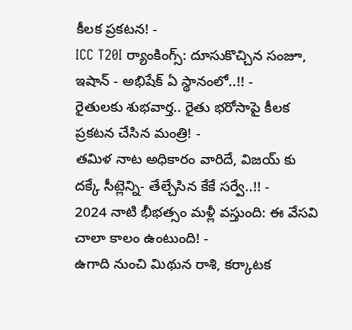కీలక ప్రకటన! -
ICC T20I ర్యాంకింగ్స్: దూసుకొచ్చిన సంజూ, ఇషాన్ - అభిషేక్ ఏ స్థానంలో..!! -
రైతులకు శుభవార్త.. రైతు భరోసాపై కీలక ప్రకటన చేసిన మంత్రి! -
తమిళ నాట అధికారం వారిదే, విజయ్ కు దక్కే సీట్లెన్ని- తేల్చేసిన కేకే సర్వే..!! -
2024 నాటి భీభత్సం మళ్లీ వస్తుంది: ఈ వేసవి చాలా కాలం ఉంటుంది! -
ఉగాది నుంచి మిథున రాశి, కర్కాటక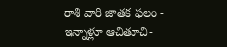రాశి వారి జాతక ఫలం -
ఇన్నాళ్లూ ఆచితూచి-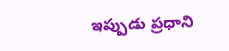ఇప్పుడు ప్రధాని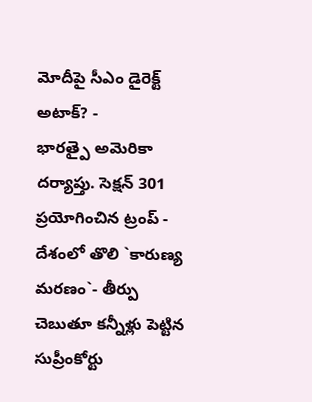మోదీపై సీఎం డైరెక్ట్ అటాక్? -
భారత్పై అమెరికా దర్యాప్తు. సెక్షన్ 301 ప్రయోగించిన ట్రంప్ -
దేశంలో తొలి `కారుణ్య మరణం`- తీర్పు చెబుతూ కన్నీళ్లు పెట్టిన సుప్రీంకోర్టు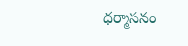ధర్మాసనం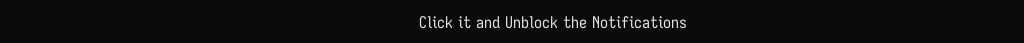Click it and Unblock the Notifications